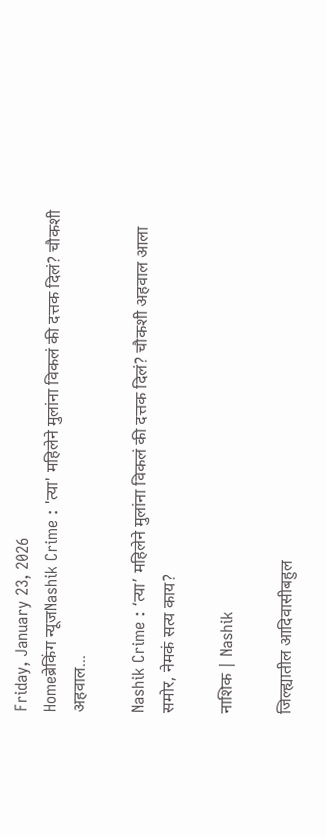Friday, January 23, 2026
Homeब्रेकिंग न्यूजNashik Crime : 'त्या' महिलेने मुलांना विकलं की दत्तक दिलं? चौकशी अहवाल...

Nashik Crime : ‘त्या’ महिलेने मुलांना विकलं की दत्तक दिलं? चौकशी अहवाल आला समोर, नेमकं सत्य काय?

नाशिक | Nashik

जिल्ह्यातील आदिवासीबहुल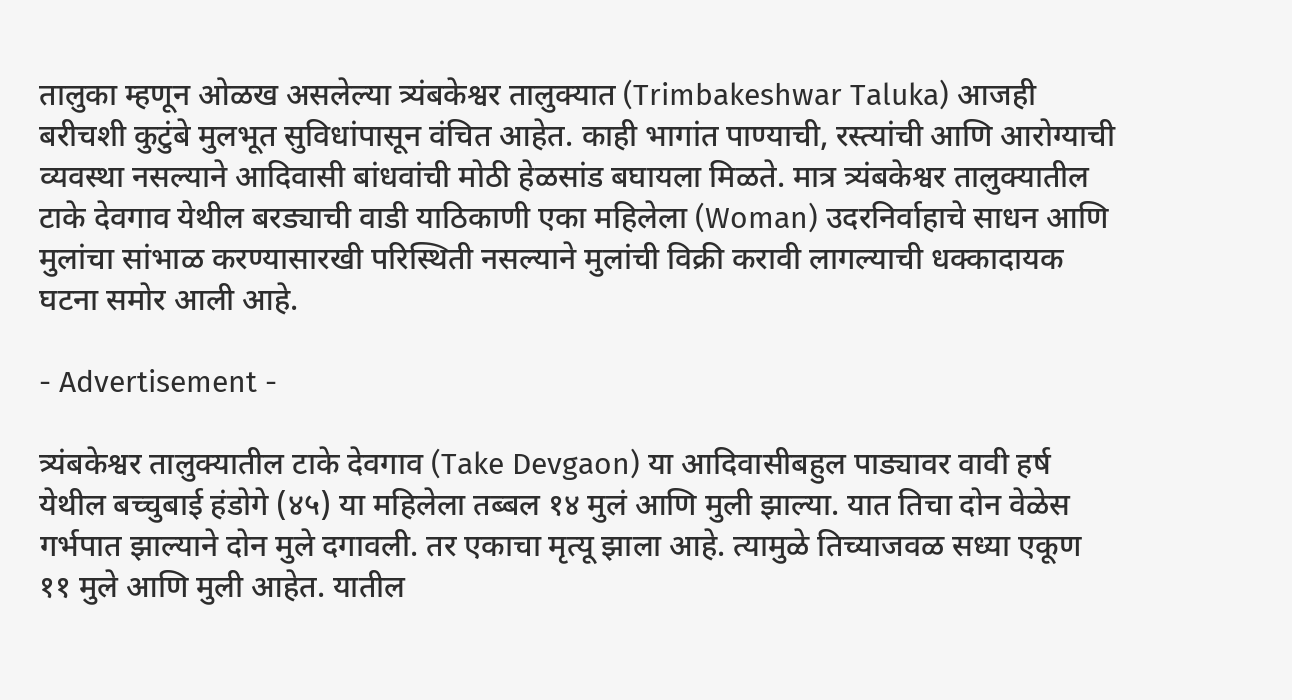तालुका म्हणून ओळख असलेल्या त्र्यंबकेश्वर तालुक्यात (Trimbakeshwar Taluka) आजही बरीचशी कुटुंबे मुलभूत सुविधांपासून वंचित आहेत. काही भागांत पाण्याची, रस्त्यांची आणि आरोग्याची व्यवस्था नसल्याने आदिवासी बांधवांची मोठी हेळसांड बघायला मिळते. मात्र त्र्यंबकेश्वर तालुक्यातील टाके देवगाव येथील बरड्याची वाडी याठिकाणी एका महिलेला (Woman) उदरनिर्वाहाचे साधन आणि मुलांचा सांभाळ करण्यासारखी परिस्थिती नसल्याने मुलांची विक्री करावी लागल्याची धक्कादायक घटना समोर आली आहे.

- Advertisement -

त्र्यंबकेश्वर तालुक्यातील टाके देवगाव (Take Devgaon) या आदिवासीबहुल पाड्यावर वावी हर्ष येथील बच्चुबाई हंडोगे (४५) या महिलेला तब्बल १४ मुलं आणि मुली झाल्या. यात तिचा दोन वेळेस गर्भपात झाल्याने दोन मुले दगावली. तर एकाचा मृत्यू झाला आहे. त्यामुळे तिच्याजवळ सध्या एकूण ११ मुले आणि मुली आहेत. यातील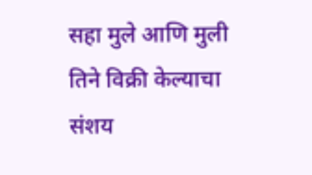सहा मुले आणि मुली तिने विक्री केल्याचा संशय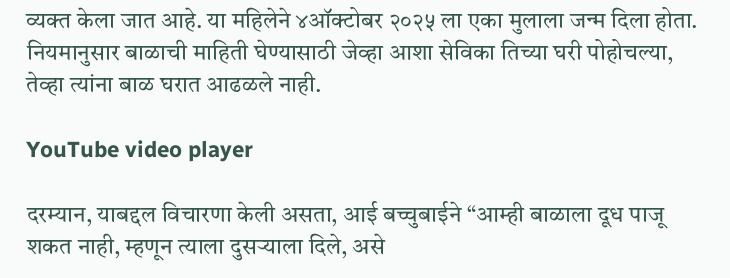व्यक्त केला जात आहे. या महिलेने ४ऑक्टोबर २०२५ ला एका मुलाला जन्म दिला होता. नियमानुसार बाळाची माहिती घेण्यासाठी जेव्हा आशा सेविका तिच्या घरी पोहोचल्या, तेव्हा त्यांना बाळ घरात आढळले नाही.

YouTube video player

दरम्यान, याबद्दल विचारणा केली असता, आई बच्चुबाईने “आम्ही बाळाला दूध पाजू शकत नाही, म्हणून त्याला दुसऱ्याला दिले, असे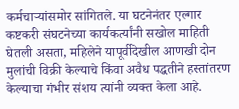कर्मचाऱ्यांसमोर सांगितले. या घटनेनंतर एल्गार कष्टकरी संघटनेच्या कार्यकर्त्यांनी सखोल माहिती घेतली असता, महिलेने यापूर्वीदेखील आणखी दोन मुलांची विक्री केल्याचे किंवा अवैध पद्धतीने हस्तांतरण केल्याचा गंभीर संशय त्यांनी व्यक्त केला आहे.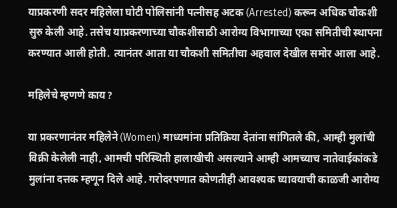याप्रकरणी सदर महिलेला घोटी पोलिसांनी पत्नीसह अटक (Arrested) करून अधिक चौकशी सुरु केली आहे. तसेच याप्रकरणाच्या चौकशीसाठी आरोग्य विभागाच्या एका समितीची स्थापना करण्यात आली होती. त्यानंतर आता या चौकशी समितीचा अहवाल देखील समोर आला आहे.

महिलेचे म्हणणे काय?

या प्रकरणानंतर महिलेने (Women) माध्यमांना प्रतिक्रिया देतांना सांगितले की, आम्ही मुलांची विक्री केलेली नाही, आमची परिस्थिती हालाखीची असल्याने आम्ही आमच्याच नातेवाईकांकडे मुलांना दत्तक म्हणून दिले आहे. गरोदरपणात कोणतीही आवश्यक घ्यावयाची काळजी आरोग्य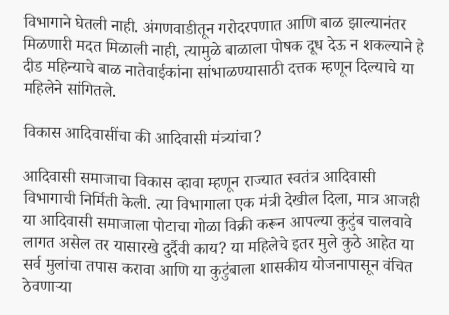विभागाने घेतली नाही. अंगणवाडीतून गरोदरपणात आणि बाळ झाल्यानंतर मिळणारी मदत मिळाली नाही, त्यामुळे बाळाला पोषक दूध देऊ न शकल्याने हे दीड महिन्याचे बाळ नातेवाईकांना सांभाळण्यासाठी दत्तक म्हणून दिल्याचे या महिलेने सांगितले.

विकास आदिवासींचा की आदिवासी मंत्र्यांचा?

आदिवासी समाजाचा विकास व्हावा म्हणून राज्यात स्वतंत्र आदिवासी विभागाची निर्मिती केली. त्या विभागाला एक मंत्री देखील दिला, मात्र आजही या आदिवासी समाजाला पोटाचा गोळा विक्री करून आपल्या कुटुंब चालवावे लागत असेल तर यासारखे दुर्दैवी काय? या महिलेचे इतर मुले कुठे आहेत या सर्व मुलांचा तपास करावा आणि या कुटुंबाला शासकीय योजनापासून वंचित ठेवणाऱ्या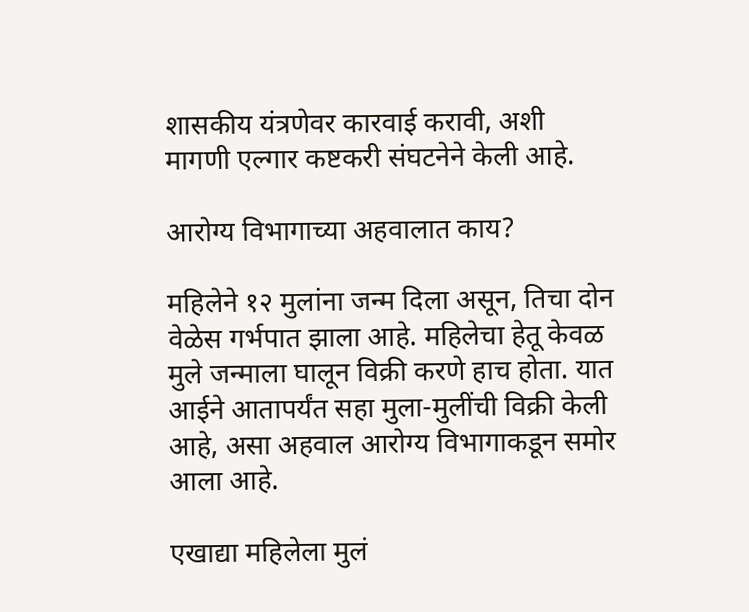शासकीय यंत्रणेवर कारवाई करावी, अशी मागणी एल्गार कष्टकरी संघटनेने केली आहे.

आरोग्य विभागाच्या अहवालात काय?

महिलेने १२ मुलांना जन्म दिला असून, तिचा दोन वेळेस गर्भपात झाला आहे. महिलेचा हेतू केवळ मुले जन्माला घालून विक्री करणे हाच होता. यात आईने आतापर्यंत सहा मुला-मुलींची विक्री केली आहे, असा अहवाल आरोग्य विभागाकडून समोर आला आहे.

एखाद्या महिलेला मुलं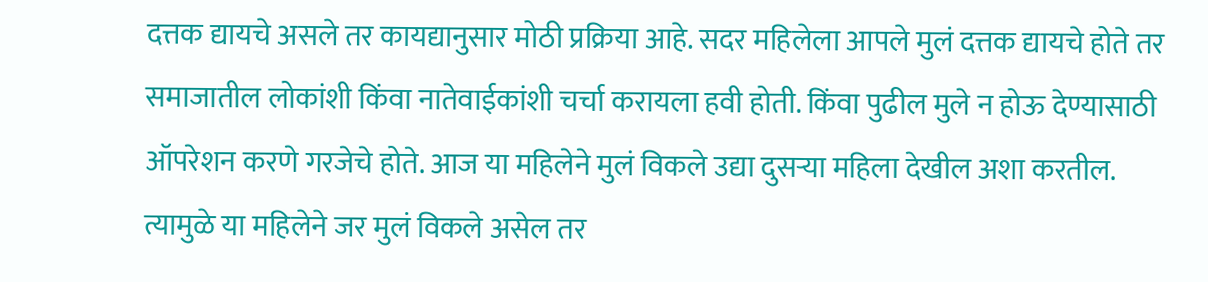दत्तक द्यायचे असले तर कायद्यानुसार मोठी प्रक्रिया आहे. सदर महिलेला आपले मुलं दत्तक द्यायचे होते तर समाजातील लोकांशी किंवा नातेवाईकांशी चर्चा करायला हवी होती. किंवा पुढील मुले न होऊ देण्यासाठी ऑपरेशन करणे गरजेचे होते. आज या महिलेने मुलं विकले उद्या दुसऱ्या महिला देखील अशा करतील. त्यामुळे या महिलेने जर मुलं विकले असेल तर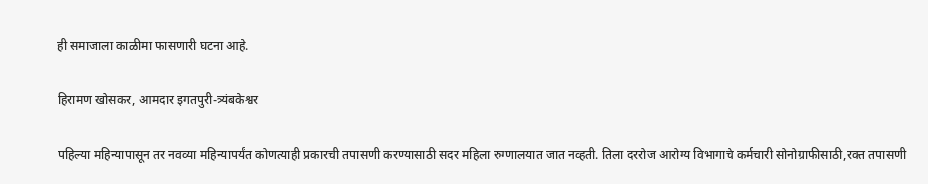ही समाजाला काळीमा फासणारी घटना आहे.

हिरामण खोसकर, आमदार इगतपुरी-त्र्यंबकेश्वर

पहिल्या महिन्यापासून तर नवव्या महिन्यापर्यंत कोणत्याही प्रकारची तपासणी करण्यासाठी सदर महिला रुग्णालयात जात नव्हती. तिला दररोज आरोग्य विभागाचे कर्मचारी सोनोग्राफीसाठी,रक्त तपासणी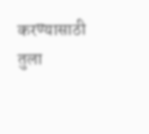करण्यासाठी तुला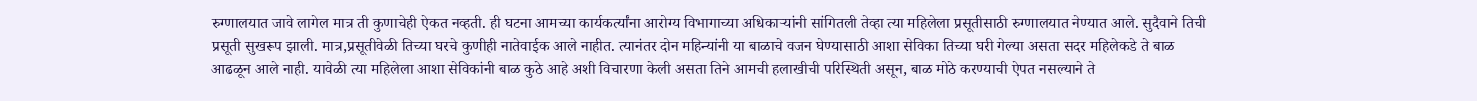रुग्णालयात जावे लागेल मात्र ती कुणाचेही ऐकत नव्हती. ही घटना आमच्या कार्यकर्त्यांना आरोग्य विभागाच्या अधिकाऱ्यांनी सांगितली तेव्हा त्या महिलेला प्रसूतीसाठी रुग्णालयात नेण्यात आले. सुदैवाने तिची प्रसूती सुखरूप झाली. मात्र,प्रसूतीवेळी तिच्या घरचे कुणीही नातेवाईक आले नाहीत. त्यानंतर दोन महिन्यांनी या बाळाचे वजन घेण्यासाठी आशा सेविका तिच्या घरी गेल्या असता सदर महिलेकडे ते बाळ आढळून आले नाही. यावेळी त्या महिलेला आशा सेविकांनी बाळ कुठे आहे अशी विचारणा केली असता तिने आमची हलाखीची परिस्थिती असून, बाळ मोठे करण्याची ऐपत नसल्याने ते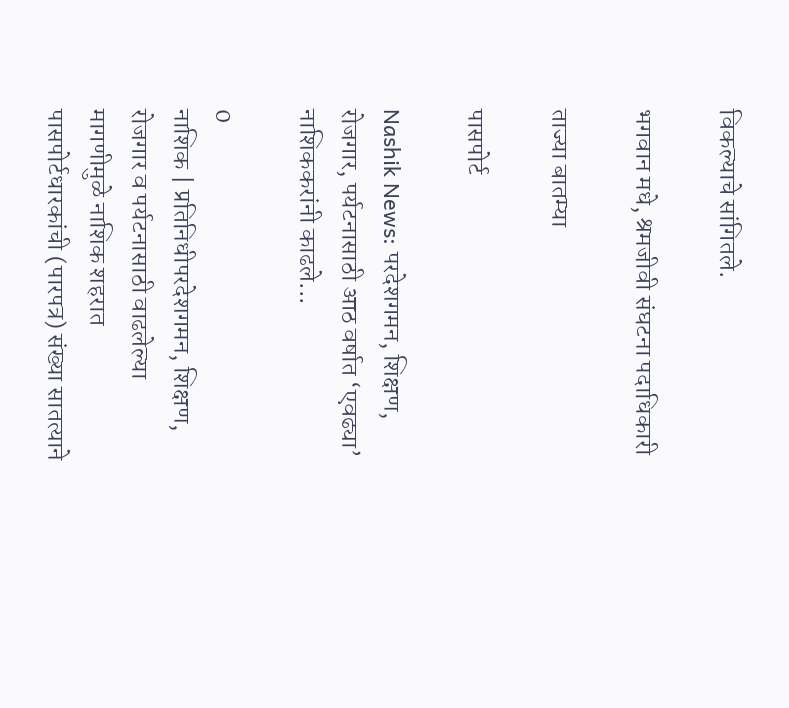विकल्याचे सांगितले.

भगवान मधे, श्रमजीवी संघटना पदाधिकारी

ताज्या बातम्या

पासपोर्ट

Nashik News: परदेशगमन, शिक्षण, रोजगार, पर्यटनासाठी आठ वर्षात ‘एवढ्या’ नाशिककरांनी काढले...

0
नाशिक | प्रतिनिधीपरदेशगमन, शिक्षण, रोजगार व पर्यटनासाठी वाढलेल्या मागणीमुळे नाशिक शहरात पासपोर्टधारकांची (पारपत्र) संख्या सातत्याने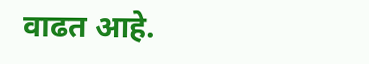वाढत आहे.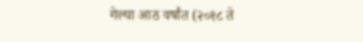गेल्या आठ वर्षांत (२०१८ ते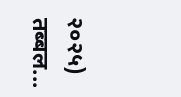२०२५) तब्बल...